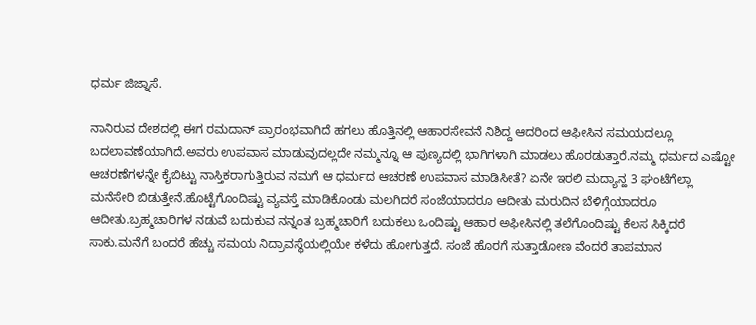ಧರ್ಮ ಜಿಜ್ನಾಸೆ.

ನಾನಿರುವ ದೇಶದಲ್ಲಿ ಈಗ ರಮದಾನ್ ಪ್ರಾರಂಭವಾಗಿದೆ ಹಗಲು ಹೊತ್ತಿನಲ್ಲಿ ಆಹಾರಸೇವನೆ ನಿಶಿದ್ದ ಆದರಿಂದ ಆಫೀಸಿನ ಸಮಯದಲ್ಲೂ ಬದಲಾವಣೆಯಾಗಿದೆ.ಅವರು ಉಪವಾಸ ಮಾಡುವುದಲ್ಲದೇ ನಮ್ಮನ್ನೂ ಆ ಪುಣ್ಯದಲ್ಲಿ ಭಾಗಿಗಳಾಗಿ ಮಾಡಲು ಹೊರಡುತ್ತಾರೆ.ನಮ್ಮ ಧರ್ಮದ ಎಷ್ಟೋ ಆಚರಣೆಗಳನ್ನೇ ಕೈಬಿಟ್ಟು ನಾಸ್ತಿಕರಾಗುತ್ತಿರುವ ನಮಗೆ ಆ ಧರ್ಮದ ಆಚರಣೆ ಉಪವಾಸ ಮಾಡಿಸೀತೆ? ಏನೇ ಇರಲಿ ಮದ್ಯಾನ್ಹ 3 ಘಂಟೆಗೆಲ್ಲಾ ಮನೆಸೇರಿ ಬಿಡುತ್ತೇನೆ.ಹೊಟ್ಟೆಗೊಂದಿಷ್ಟು ವ್ಯವಸ್ತೆ ಮಾಡಿಕೊಂಡು ಮಲಗಿದರೆ ಸಂಜೆಯಾದರೂ ಆದೀತು ಮರುದಿನ ಬೆಳಿಗ್ಗೆಯಾದರೂ ಆದೀತು.ಬ್ರಹ್ಮಚಾರಿಗಳ ನಡುವೆ ಬದುಕುವ ನನ್ನಂತ ಬ್ರಹ್ಮಚಾರಿಗೆ ಬದುಕಲು ಒಂದಿಷ್ಟು ಆಹಾರ ಅಫೀಸಿನಲ್ಲಿ ತಲೆಗೊಂದಿಷ್ಟು ಕೆಲಸ ಸಿಕ್ಕಿದರೆ ಸಾಕು.ಮನೆಗೆ ಬಂದರೆ ಹೆಚ್ಚು ಸಮಯ ನಿದ್ರಾವಸ್ಥೆಯಲ್ಲಿಯೇ ಕಳೆದು ಹೋಗುತ್ತದೆ. ಸಂಜೆ ಹೊರಗೆ ಸುತ್ತಾಡೋಣ ವೆಂದರೆ ತಾಪಮಾನ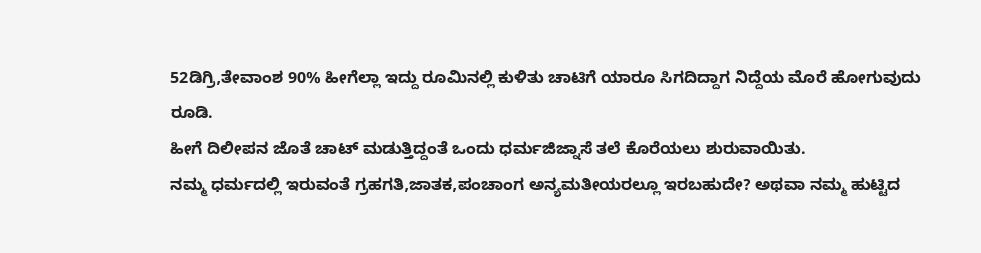52ಡಿಗ್ರಿ,ತೇವಾಂಶ 90% ಹೀಗೆಲ್ಲಾ ಇದ್ದು ರೂಮಿನಲ್ಲಿ ಕುಳಿತು ಚಾಟಿಗೆ ಯಾರೂ ಸಿಗದಿದ್ದಾಗ ನಿದ್ದೆಯ ಮೊರೆ ಹೋಗುವುದು ರೂಡಿ.
ಹೀಗೆ ದಿಲೀಪನ ಜೊತೆ ಚಾಟ್ ಮಡುತ್ತಿದ್ದಂತೆ ಒಂದು ಧರ್ಮಜಿಜ್ನಾಸೆ ತಲೆ ಕೊರೆಯಲು ಶುರುವಾಯಿತು.
ನಮ್ಮ ಧರ್ಮದಲ್ಲಿ ಇರುವಂತೆ ಗ್ರಹಗತಿ,ಜಾತಕ,ಪಂಚಾಂಗ ಅನ್ಯಮತೀಯರಲ್ಲೂ ಇರಬಹುದೇ? ಅಥವಾ ನಮ್ಮ ಹುಟ್ಟಿದ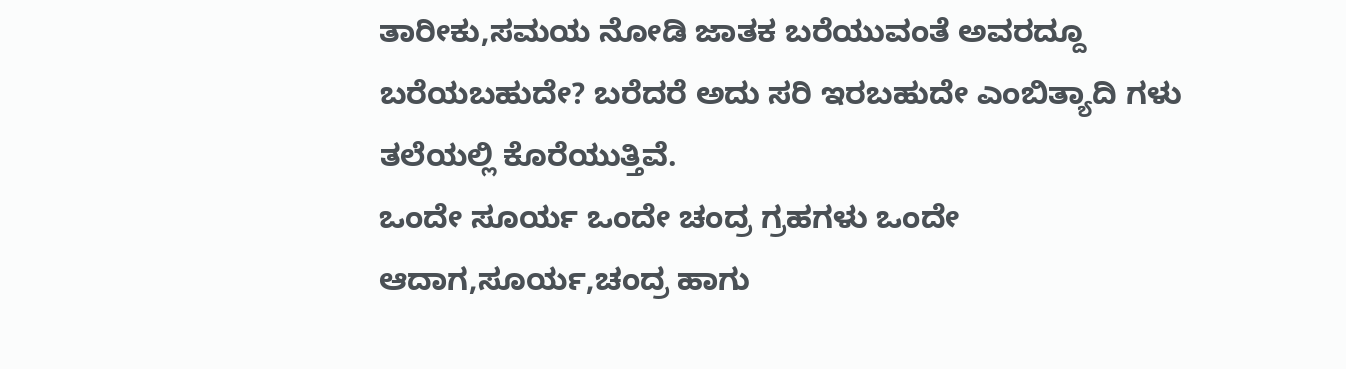ತಾರೀಕು,ಸಮಯ ನೋಡಿ ಜಾತಕ ಬರೆಯುವಂತೆ ಅವರದ್ದೂ ಬರೆಯಬಹುದೇ? ಬರೆದರೆ ಅದು ಸರಿ ಇರಬಹುದೇ ಎಂಬಿತ್ಯಾದಿ ಗಳು ತಲೆಯಲ್ಲಿ ಕೊರೆಯುತ್ತಿವೆ.
ಒಂದೇ ಸೂರ್ಯ ಒಂದೇ ಚಂದ್ರ ಗ್ರಹಗಳು ಒಂದೇ ಆದಾಗ,ಸೂರ್ಯ,ಚಂದ್ರ ಹಾಗು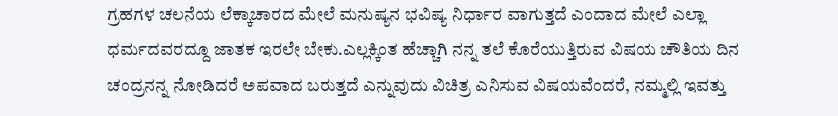ಗ್ರಹಗಳ ಚಲನೆಯ ಲೆಕ್ಕಾಚಾರದ ಮೇಲೆ ಮನುಷ್ಯನ ಭವಿಷ್ಯ ನಿರ್ಧಾರ ವಾಗುತ್ತದೆ ಎಂದಾದ ಮೇಲೆ ಎಲ್ಲಾ ಧರ್ಮದವರದ್ದೂ ಜಾತಕ ಇರಲೇ ಬೇಕು.ಎಲ್ಲಕ್ಕಿಂತ ಹೆಚ್ಚಾಗಿ ನನ್ನ ತಲೆ ಕೊರೆಯುತ್ತಿರುವ ವಿಷಯ ಚೌತಿಯ ದಿನ ಚಂದ್ರನನ್ನ ನೋಡಿದರೆ ಅಪವಾದ ಬರುತ್ತದೆ ಎನ್ನುವುದು ವಿಚಿತ್ರ ಎನಿಸುವ ವಿಷಯವೆಂದರೆ, ನಮ್ಮಲ್ಲಿ ಇವತ್ತು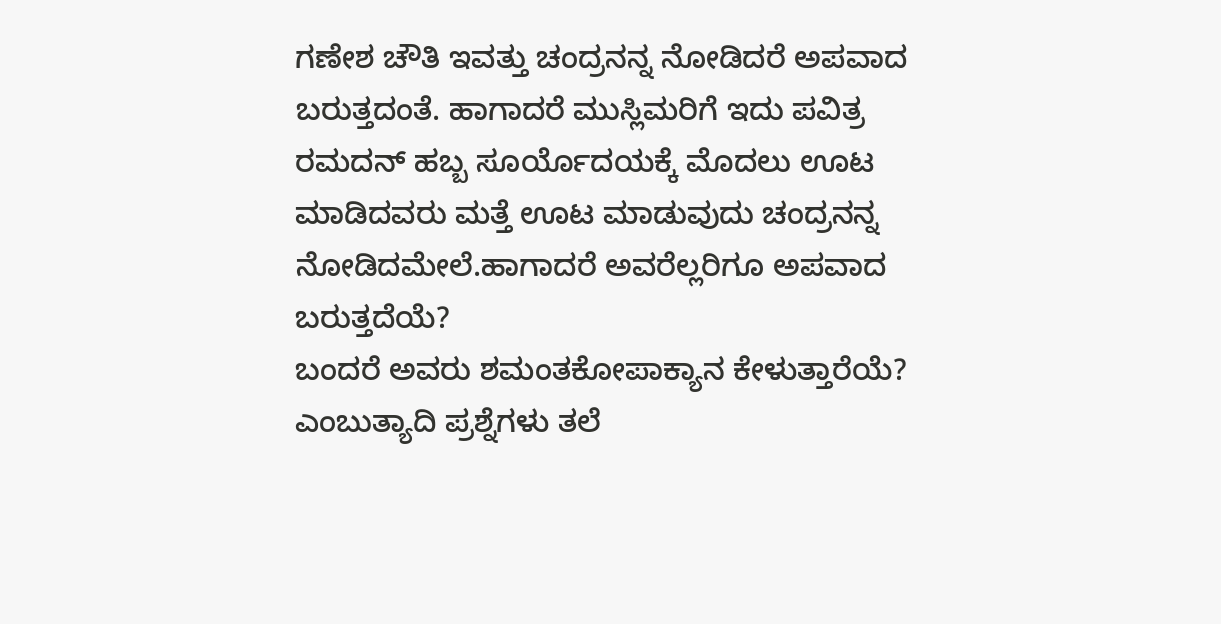ಗಣೇಶ ಚೌತಿ ಇವತ್ತು ಚಂದ್ರನನ್ನ ನೋಡಿದರೆ ಅಪವಾದ ಬರುತ್ತದಂತೆ. ಹಾಗಾದರೆ ಮುಸ್ಲಿಮರಿಗೆ ಇದು ಪವಿತ್ರ ರಮದನ್ ಹಬ್ಬ ಸೂರ್ಯೊದಯಕ್ಕೆ ಮೊದಲು ಊಟ ಮಾಡಿದವರು ಮತ್ತೆ ಊಟ ಮಾಡುವುದು ಚಂದ್ರನನ್ನ ನೋಡಿದಮೇಲೆ.ಹಾಗಾದರೆ ಅವರೆಲ್ಲರಿಗೂ ಅಪವಾದ ಬರುತ್ತದೆಯೆ?
ಬಂದರೆ ಅವರು ಶಮಂತಕೋಪಾಕ್ಯಾನ ಕೇಳುತ್ತಾರೆಯೆ? ಎಂಬುತ್ಯಾದಿ ಪ್ರಶ್ನೆಗಳು ತಲೆ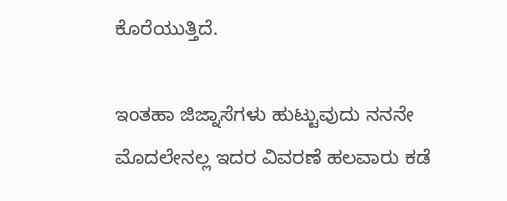ಕೊರೆಯುತ್ತಿದೆ.

ಇಂತಹಾ ಜಿಜ್ನಾಸೆಗಳು ಹುಟ್ಟುವುದು ನನನೇ ಮೊದಲೇನಲ್ಲ ಇದರ ವಿವರಣೆ ಹಲವಾರು ಕಡೆ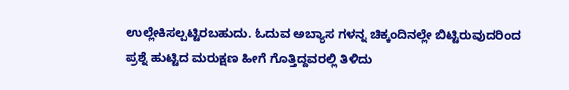ಉಲ್ಲೇಕಿಸಲ್ಪಟ್ಟಿರಬಹುದು. ಓದುವ ಅಬ್ಯಾಸ ಗಳನ್ನ ಚಿಕ್ಕಂದಿನಲ್ಲೇ ಬಿಟ್ಟಿರುವುದರಿಂದ ಪ್ರಶ್ನೆ ಹುಟ್ಟಿದ ಮರುಕ್ಷಣ ಹೀಗೆ ಗೊತ್ತಿದ್ದವರಲ್ಲಿ ತಿಳಿದು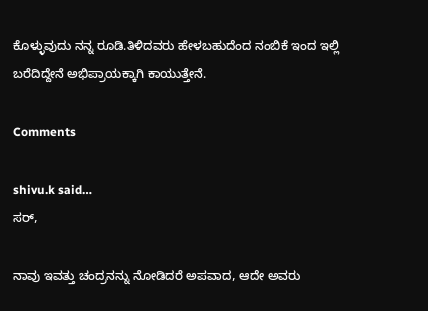ಕೊಳ್ಳುವುದು ನನ್ನ ರೂಡಿ.ತಿಳಿದವರು ಹೇಳಬಹುದೆಂದ ನಂಬಿಕೆ ಇಂದ ಇಲ್ಲಿ ಬರೆದಿದ್ದೇನೆ ಅಭಿಪ್ರಾಯಕ್ಕಾಗಿ ಕಾಯುತ್ತೇನೆ.

Comments

shivu.k said…
ಸರ್,

ನಾವು ಇವತ್ತು ಚಂದ್ರನನ್ನು ನೋಡಿದರೆ ಅಪವಾದ, ಆದೇ ಅವರು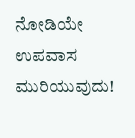ನೋಡಿಯೇ ಉಪವಾಸ ಮುರಿಯುವುದು!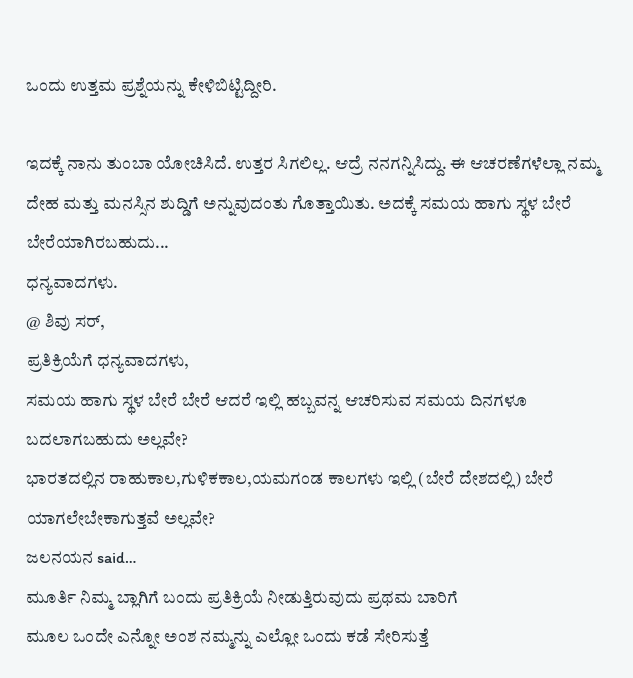ಒಂದು ಉತ್ತಮ ಪ್ರಶ್ನೆಯನ್ನು ಕೇಳಿಬಿಟ್ಟಿದ್ದೀರಿ.

ಇದಕ್ಕೆ ನಾನು ತುಂಬಾ ಯೋಚಿಸಿದೆ. ಉತ್ತರ ಸಿಗಲಿಲ್ಲ. ಆದ್ರೆ ನನಗನ್ನಿಸಿದ್ದು. ಈ ಆಚರಣೆಗಳೆಲ್ಲಾ ನಮ್ಮ ದೇಹ ಮತ್ತು ಮನಸ್ಸಿನ ಶುದ್ಡಿಗೆ ಅನ್ನುವುದಂತು ಗೊತ್ತಾಯಿತು. ಅದಕ್ಕೆ ಸಮಯ ಹಾಗು ಸ್ಥಳ ಬೇರೆ ಬೇರೆಯಾಗಿರಬಹುದು...
ಧನ್ಯವಾದಗಳು.
@ ಶಿವು ಸರ್,
ಪ್ರತಿಕ್ರಿಯೆಗೆ ಧನ್ಯವಾದಗಳು,
ಸಮಯ ಹಾಗು ಸ್ಥಳ ಬೇರೆ ಬೇರೆ ಆದರೆ ಇಲ್ಲಿ ಹಬ್ಬವನ್ನ ಆಚರಿಸುವ ಸಮಯ ದಿನಗಳೂ ಬದಲಾಗಬಹುದು ಅಲ್ಲವೇ?
ಭಾರತದಲ್ಲಿನ ರಾಹುಕಾಲ,ಗುಳಿಕಕಾಲ,ಯಮಗಂಡ ಕಾಲಗಳು ಇಲ್ಲಿ (ಬೇರೆ ದೇಶದಲ್ಲಿ) ಬೇರೆ ಯಾಗಲೇಬೇಕಾಗುತ್ತವೆ ಅಲ್ಲವೇ?
ಜಲನಯನ said…
ಮೂರ್ತಿ ನಿಮ್ಮ ಬ್ಲಾಗಿಗೆ ಬಂದು ಪ್ರತಿಕ್ರಿಯೆ ನೀಡುತ್ತಿರುವುದು ಪ್ರಥಮ ಬಾರಿಗೆ
ಮೂಲ ಒಂದೇ ಎನ್ನೋ ಅಂಶ ನಮ್ಮನ್ನು ಎಲ್ಲೋ ಒಂದು ಕಡೆ ಸೇರಿಸುತ್ತೆ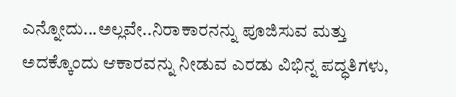ಎನ್ನೋದು...ಅಲ್ಲವೇ..ನಿರಾಕಾರನನ್ನು ಪೂಜಿಸುವ ಮತ್ತು ಅದಕ್ಕೊಂದು ಆಕಾರವನ್ನು ನೀಡುವ ಎರಡು ವಿಭಿನ್ನ ಪದ್ಧತಿಗಳು,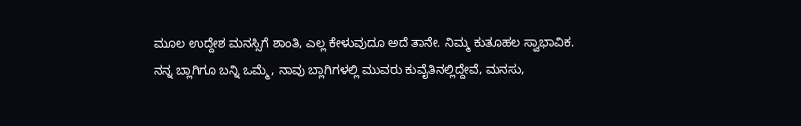ಮೂಲ ಉದ್ದೇಶ ಮನಸ್ಸಿಗೆ ಶಾಂತಿ, ಎಲ್ಲ ಕೇಳುವುದೂ ಅದೆ ತಾನೇ. ನಿಮ್ಮ ಕುತೂಹಲ ಸ್ವಾಭಾವಿಕ. ನನ್ನ ಬ್ಲಾಗಿಗೂ ಬನ್ನಿ ಒಮ್ಮೆ, ನಾವು ಬ್ಲಾಗಿಗಳಲ್ಲಿ ಮುವರು ಕುವೈತಿನಲ್ಲಿದ್ದೇವೆ, ಮನಸು,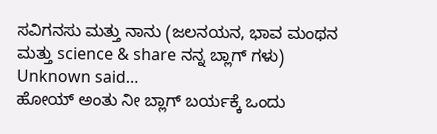ಸವಿಗನಸು ಮತ್ತು ನಾನು (ಜಲನಯನ, ಭಾವ ಮಂಥನ ಮತ್ತು science & share ನನ್ನ ಬ್ಲಾಗ್ ಗಳು)
Unknown said…
ಹೋಯ್ ಅಂತು ನೀ ಬ್ಲಾಗ್ ಬರ್ಯಕ್ಕೆ ಒಂದು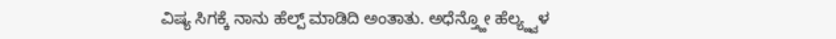ವಿಷ್ಯ ಸಿಗಕ್ಕೆ ನಾನು ಹೆಲ್ಪ್ ಮಾಡಿದಿ ಅಂತಾತು. ಅಧೆನ್ತ್ಹೋ ಹೆಲ್ಯ್ಹ್ವಳ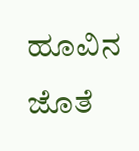ಹೂವಿನ ಜೊತೆ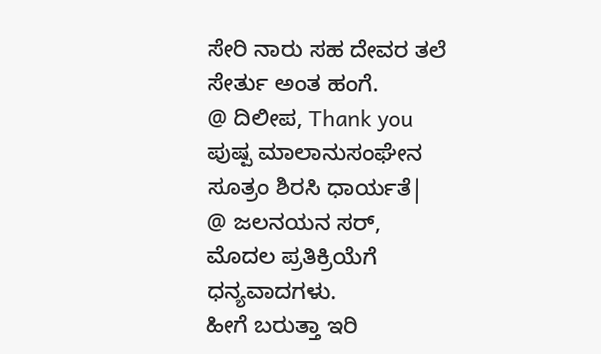ಸೇರಿ ನಾರು ಸಹ ದೇವರ ತಲೆ ಸೇರ್ತು ಅಂತ ಹಂಗೆ.
@ ದಿಲೀಪ, Thank you
ಪುಷ್ಪ ಮಾಲಾನುಸಂಘೇನ ಸೂತ್ರಂ ಶಿರಸಿ ಧಾರ್ಯತೆ|
@ ಜಲನಯನ ಸರ್,
ಮೊದಲ ಪ್ರತಿಕ್ರಿಯೆಗೆ ಧನ್ಯವಾದಗಳು.
ಹೀಗೆ ಬರುತ್ತಾ ಇರಿ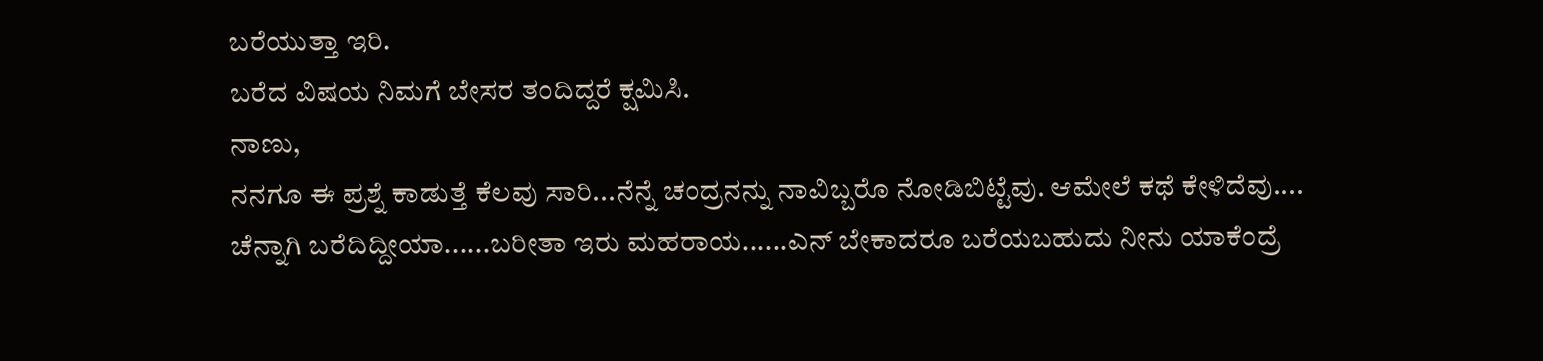ಬರೆಯುತ್ತಾ ಇರಿ.
ಬರೆದ ವಿಷಯ ನಿಮಗೆ ಬೇಸರ ತಂದಿದ್ದರೆ ಕ್ಷಮಿಸಿ.
ನಾಣು,
ನನಗೂ ಈ ಪ್ರಶ್ನೆ ಕಾಡುತ್ತೆ ಕೆಲವು ಸಾರಿ...ನೆನ್ನೆ ಚಂದ್ರನನ್ನು ನಾವಿಬ್ಬರೊ ನೋಡಿಬಿಟ್ಟೆವು. ಆಮೇಲೆ ಕಥೆ ಕೇಳಿದೆವು....
ಚೆನ್ನಾಗಿ ಬರೆದಿದ್ದೀಯಾ......ಬರೀತಾ ಇರು ಮಹರಾಯ......ಎನ್ ಬೇಕಾದರೂ ಬರೆಯಬಹುದು ನೀನು ಯಾಕೆಂದ್ರೆ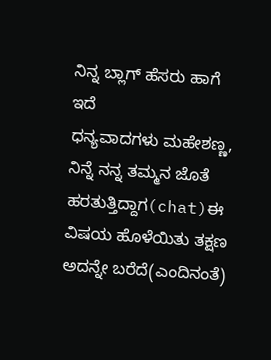ನಿನ್ನ ಬ್ಲಾಗ್ ಹೆಸರು ಹಾಗೆ ಇದೆ
ಧನ್ಯವಾದಗಳು ಮಹೇಶಣ್ಣ,
ನಿನ್ನೆ ನನ್ನ ತಮ್ಮನ ಜೊತೆ ಹರತುತ್ತಿದ್ದಾಗ(chat)ಈ ವಿಷಯ ಹೊಳೆಯಿತು ತಕ್ಷಣ ಅದನ್ನೇ ಬರೆದೆ(ಎಂದಿನಂತೆ)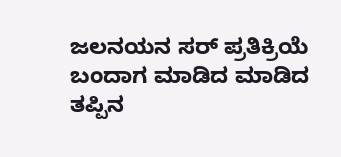ಜಲನಯನ ಸರ್ ಪ್ರತಿಕ್ರಿಯೆ ಬಂದಾಗ ಮಾಡಿದ ಮಾಡಿದ ತಪ್ಪಿನ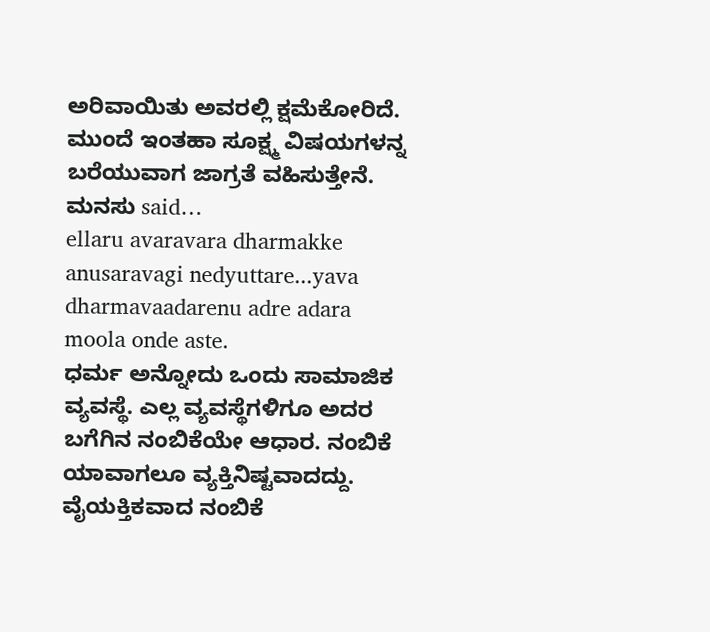ಅರಿವಾಯಿತು ಅವರಲ್ಲಿ ಕ್ಷಮೆಕೋರಿದೆ.
ಮುಂದೆ ಇಂತಹಾ ಸೂಕ್ಷ್ಮ ವಿಷಯಗಳನ್ನ ಬರೆಯುವಾಗ ಜಾಗ್ರತೆ ವಹಿಸುತ್ತೇನೆ.
ಮನಸು said…
ellaru avaravara dharmakke anusaravagi nedyuttare...yava dharmavaadarenu adre adara moola onde aste.
ಧರ್ಮ ಅನ್ನೋದು ಒಂದು ಸಾಮಾಜಿಕ ವ್ಯವಸ್ಥೆ. ಎಲ್ಲ ವ್ಯವಸ್ಥೆಗಳಿಗೂ ಅದರ ಬಗೆಗಿನ ನಂಬಿಕೆಯೇ ಆಧಾರ. ನಂಬಿಕೆ ಯಾವಾಗಲೂ ವ್ಯಕ್ತಿನಿಷ್ಟವಾದದ್ದು. ವೈಯಕ್ತಿಕವಾದ ನಂಬಿಕೆ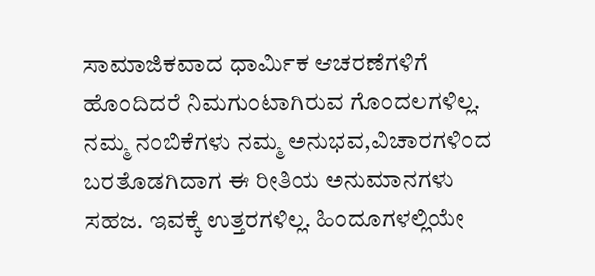ಸಾಮಾಜಿಕವಾದ ಧಾರ್ಮಿಕ ಆಚರಣೆಗಳಿಗೆ ಹೊಂದಿದರೆ ನಿಮಗುಂಟಾಗಿರುವ ಗೊಂದಲಗಳಿಲ್ಲ. ನಮ್ಮ ನಂಬಿಕೆಗಳು ನಮ್ಮ ಅನುಭವ,ವಿಚಾರಗಳಿಂದ ಬರತೊಡಗಿದಾಗ ಈ ರೀತಿಯ ಅನುಮಾನಗಳು ಸಹಜ. ಇವಕ್ಕೆ ಉತ್ತರಗಳಿಲ್ಲ. ಹಿಂದೂಗಳಲ್ಲಿಯೇ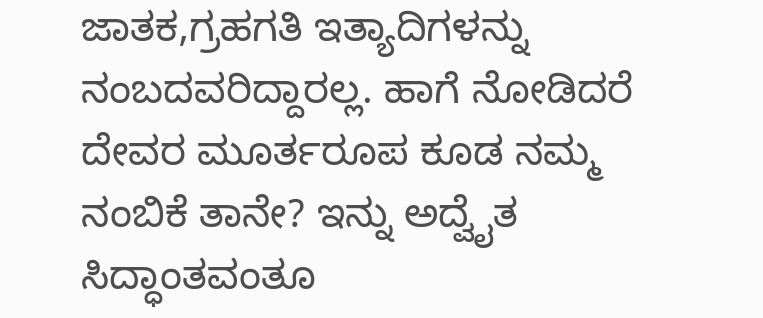ಜಾತಕ,ಗ್ರಹಗತಿ ಇತ್ಯಾದಿಗಳನ್ನು ನಂಬದವರಿದ್ದಾರಲ್ಲ. ಹಾಗೆ ನೋಡಿದರೆ ದೇವರ ಮೂರ್ತರೂಪ ಕೂಡ ನಮ್ಮ ನಂಬಿಕೆ ತಾನೇ? ಇನ್ನು ಅದ್ವೈತ ಸಿದ್ಧಾಂತವಂತೂ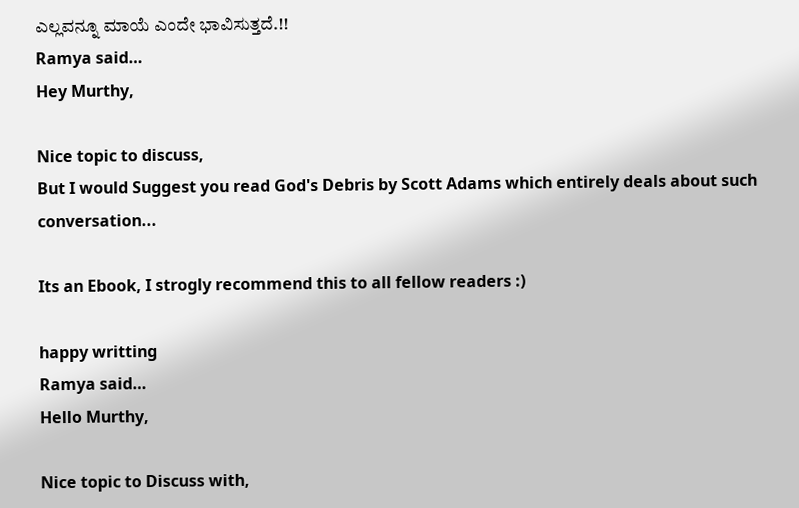ಎಲ್ಲವನ್ನೂ ಮಾಯೆ ಎಂದೇ ಭಾವಿಸುತ್ತದೆ.!!
Ramya said…
Hey Murthy,

Nice topic to discuss,
But I would Suggest you read God's Debris by Scott Adams which entirely deals about such conversation...

Its an Ebook, I strogly recommend this to all fellow readers :)

happy writting
Ramya said…
Hello Murthy,

Nice topic to Discuss with,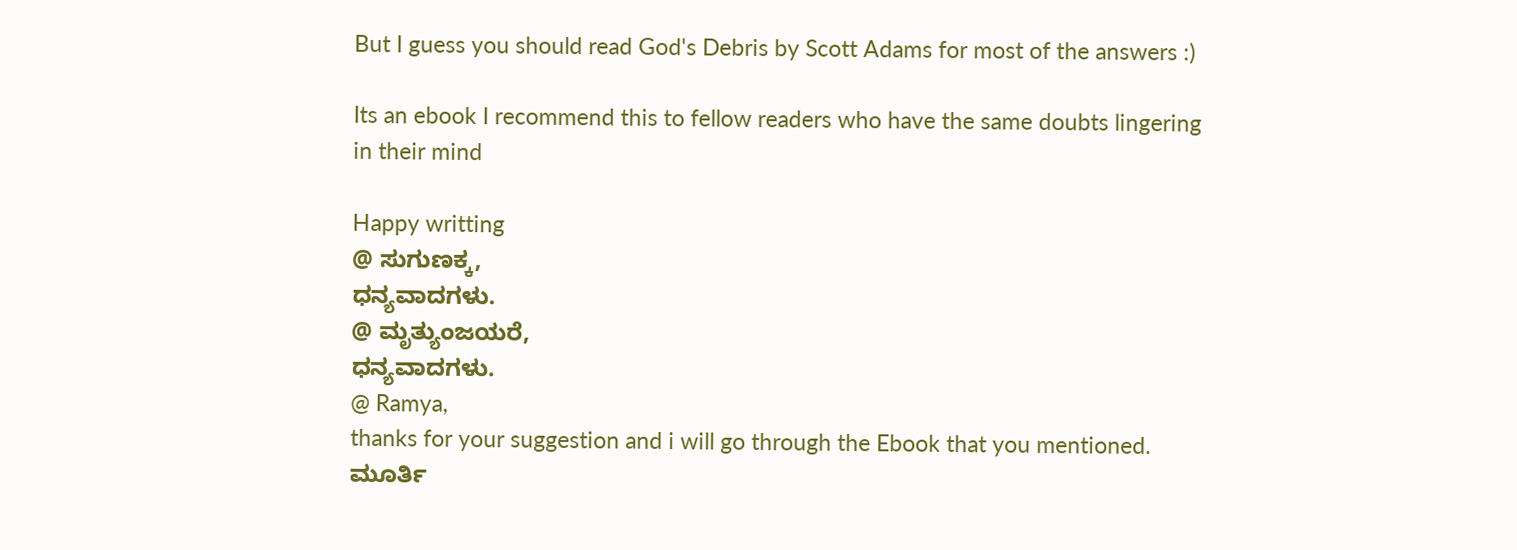But I guess you should read God's Debris by Scott Adams for most of the answers :)

Its an ebook I recommend this to fellow readers who have the same doubts lingering in their mind

Happy writting
@ ಸುಗುಣಕ್ಕ,
ಧನ್ಯವಾದಗಳು.
@ ಮೃತ್ಯುಂಜಯರೆ,
ಧನ್ಯವಾದಗಳು.
@ Ramya,
thanks for your suggestion and i will go through the Ebook that you mentioned.
ಮೂರ್ತಿ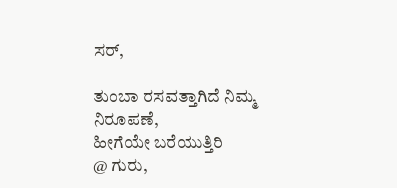ಸರ್,

ತುಂಬಾ ರಸವತ್ತಾಗಿದೆ ನಿಮ್ಮ ನಿರೂಪಣೆ,
ಹೀಗೆಯೇ ಬರೆಯುತ್ತಿರಿ
@ ಗುರು,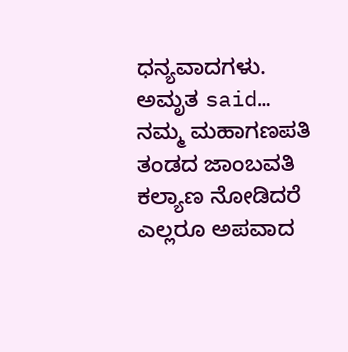ಧನ್ಯವಾದಗಳು.
ಅಮೃತ said…
ನಮ್ಮ ಮಹಾಗಣಪತಿ ತಂಡದ ಜಾಂಬವತಿ ಕಲ್ಯಾಣ ನೋಡಿದರೆ ಎಲ್ಲರೂ ಅಪವಾದ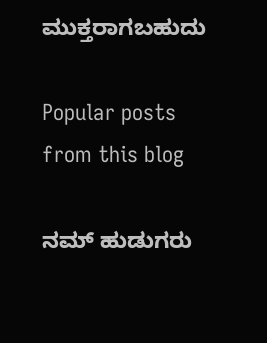ಮುಕ್ತರಾಗಬಹುದು

Popular posts from this blog

ನಮ್ ಹುಡುಗರು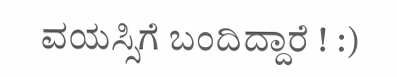ವಯಸ್ಸಿಗೆ ಬಂದಿದ್ದಾರೆ ! :)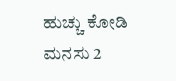ಹುಚ್ಚು ಕೋಡಿ ಮನಸು 2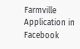Farmville Application in Facebook